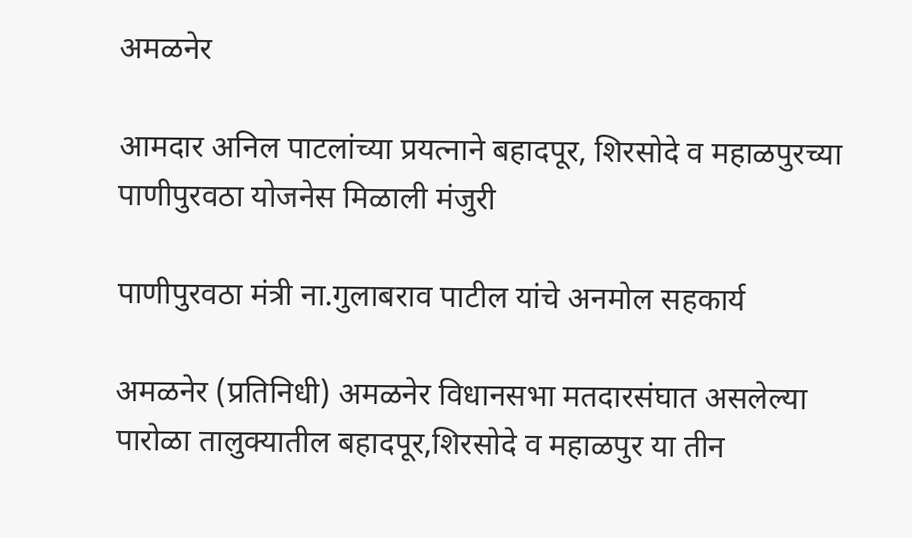अमळनेर

आमदार अनिल पाटलांच्या प्रयत्नाने बहादपूर, शिरसोदे व महाळपुरच्या पाणीपुरवठा योजनेस मिळाली मंजुरी

पाणीपुरवठा मंत्री ना.गुलाबराव पाटील यांचे अनमोल सहकार्य

अमळनेर (प्रतिनिधी) अमळनेर विधानसभा मतदारसंघात असलेल्या पारोळा तालुक्यातील बहादपूर,शिरसोदे व महाळपुर या तीन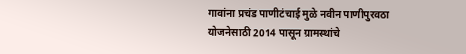गावांना प्रचंड पाणीटंचाई मुळे नवीन पाणीपुरवठा योजनेसाठी 2014 पासून ग्रामस्थांचे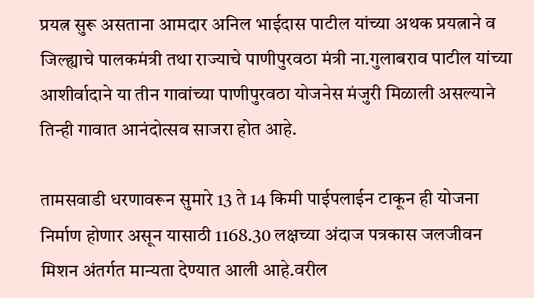प्रयत्न सुरू असताना आमदार अनिल भाईदास पाटील यांच्या अथक प्रयत्नाने व जिल्ह्याचे पालकमंत्री तथा राज्याचे पाणीपुरवठा मंत्री ना.गुलाबराव पाटील यांच्या आशीर्वादाने या तीन गावांच्या पाणीपुरवठा योजनेस मंजुरी मिळाली असल्याने तिन्ही गावात आनंदोत्सव साजरा होत आहे.

तामसवाडी धरणावरून सुमारे 13 ते 14 किमी पाईपलाईन टाकून ही योजना निर्माण होणार असून यासाठी 1168.30 लक्षच्या अंदाज पत्रकास जलजीवन मिशन अंतर्गत मान्यता देण्यात आली आहे.वरील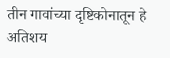तीन गावांच्या दृष्टिकोनातून हे अतिशय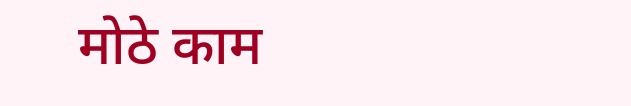मोठे काम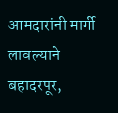आमदारांनी मार्गी लावल्याने बहादरपूर,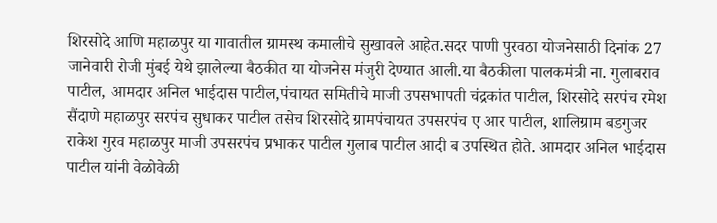शिरसोदे आणि महाळपुर या गावातील ग्रामस्थ कमालीचे सुखावले आहेत.सदर पाणी पुरवठा योजनेसाठी दिनांक 27 जानेवारी रोजी मुंबई येथे झालेल्या बैठकीत या योजनेस मंजुरी देण्यात आली.या बैठकीला पालकमंत्री ना. गुलाबराव पाटील, आमदार अनिल भाईदास पाटील,पंचायत समितीचे माजी उपसभापती चंद्रकांत पाटील, शिरसोदे सरपंच रमेश सैंदाणे महाळपुर सरपंच सुधाकर पाटील तसेच शिरसोदे ग्रामपंचायत उपसरपंच ए आर पाटील, शालिग्राम बडगुजर राकेश गुरव महाळपुर माजी उपसरपंच प्रभाकर पाटील गुलाब पाटील आदी ब उपस्थित होते. आमदार अनिल भाईदास पाटील यांनी वेळोवेळी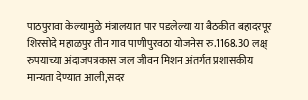पाठपुरावा केल्यामुळे मंत्रालयात पार पडलेल्या या बैठकीत बहादरपूर शिरसोदे महाळपुर तीन गाव पाणीपुरवठा योजनेस रु.1168.30 लक्ष् रुपयाच्या अंदाजपत्रकास जल जीवन मिशन अंतर्गत प्रशासकीय मान्यता देण्यात आली,सदर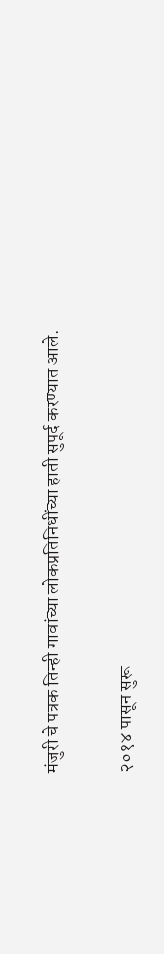मंजुरी चे पत्रक तिन्ही गावांच्या लोकप्रतिनिधींच्या हाती सुपूर्द करण्यात आले.

२०१४ पासून सुरू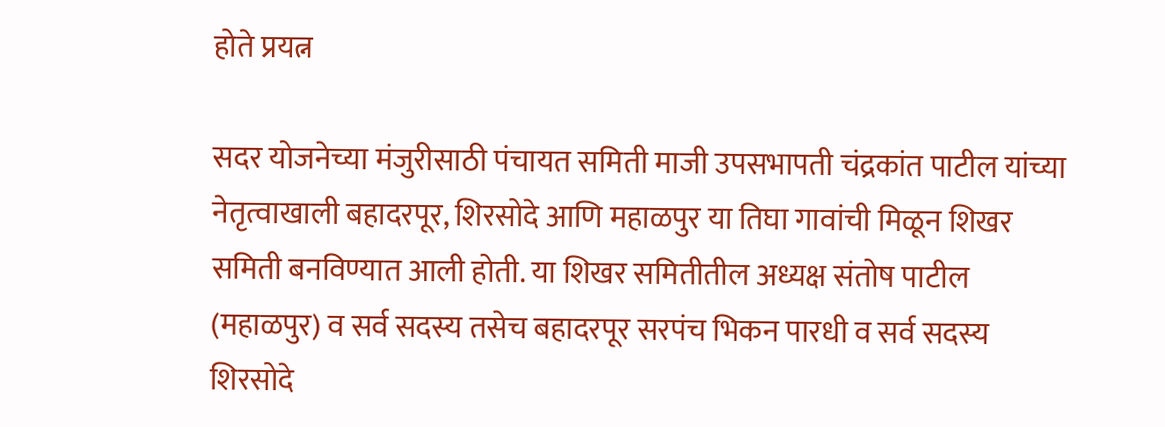होते प्रयत्न

सदर योजनेच्या मंजुरीसाठी पंचायत समिती माजी उपसभापती चंद्रकांत पाटील यांच्या नेतृत्वाखाली बहादरपूर, शिरसोदे आणि महाळपुर या तिघा गावांची मिळून शिखर समिती बनविण्यात आली होती. या शिखर समितीतील अध्यक्ष संतोष पाटील (महाळपुर) व सर्व सदस्य तसेच बहादरपूर सरपंच भिकन पारधी व सर्व सदस्य शिरसोदे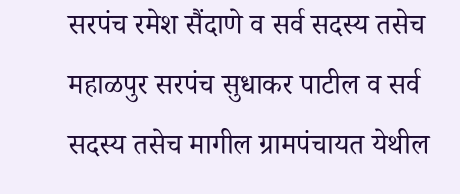सरपंच रमेश सैंदाणे व सर्व सदस्य तसेच महाळपुर सरपंच सुधाकर पाटील व सर्व सदस्य तसेच मागील ग्रामपंचायत येथील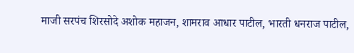माजी सरपंच शिरसोदे अशोक महाजन, शामराव आधार पाटील, भारती धनराज पाटील,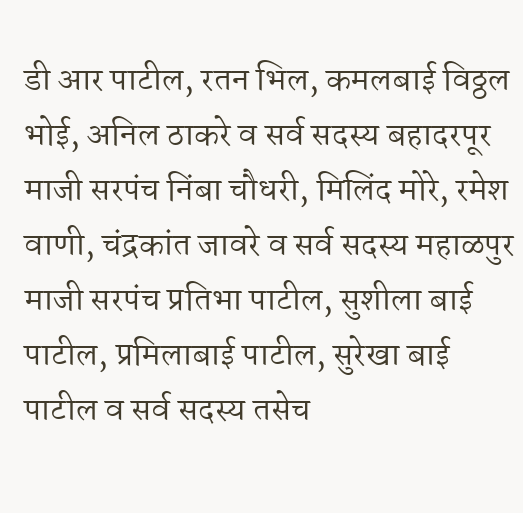डी आर पाटील, रतन भिल, कमलबाई विठ्ठल भोई, अनिल ठाकरे व सर्व सदस्य बहादरपूर माजी सरपंच निंबा चौधरी, मिलिंद मोरे, रमेश वाणी, चंद्रकांत जावरे व सर्व सदस्य महाळपुर माजी सरपंच प्रतिभा पाटील, सुशीला बाई पाटील, प्रमिलाबाई पाटील, सुरेखा बाई पाटील व सर्व सदस्य तसेच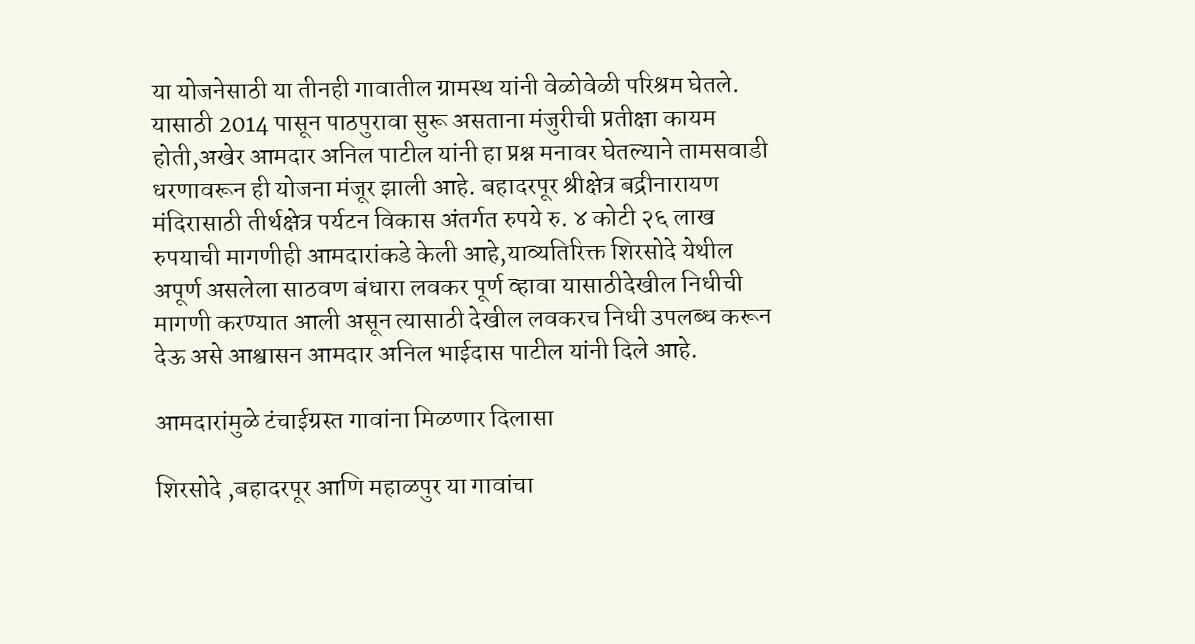या योजनेसाठी या तीनही गावातील ग्रामस्थ यांनी वेळोवेळी परिश्रम घेतले. यासाठी 2014 पासून पाठपुरावा सुरू असताना मंजुरीची प्रतीक्षा कायम होती,अखेर आमदार अनिल पाटील यांनी हा प्रश्न मनावर घेतल्याने तामसवाडी धरणावरून ही योजना मंजूर झाली आहे. बहादरपूर श्रीक्षेत्र बद्रीनारायण मंदिरासाठी तीर्थक्षेत्र पर्यटन विकास अंतर्गत रुपये रु. ४ कोटी २६ लाख रुपयाची मागणीही आमदारांकडे केली आहे,याव्यतिरिक्त शिरसोदे येथील अपूर्ण असलेला साठवण बंधारा लवकर पूर्ण व्हावा यासाठीदेखील निधीची मागणी करण्यात आली असून त्यासाठी देखील लवकरच निधी उपलब्ध करून देऊ असे आश्वासन आमदार अनिल भाईदास पाटील यांनी दिले आहे.

आमदारांमुळे टंचाईग्रस्त गावांना मिळणार दिलासा

शिरसोदे ,बहादरपूर आणि महाळपुर या गावांचा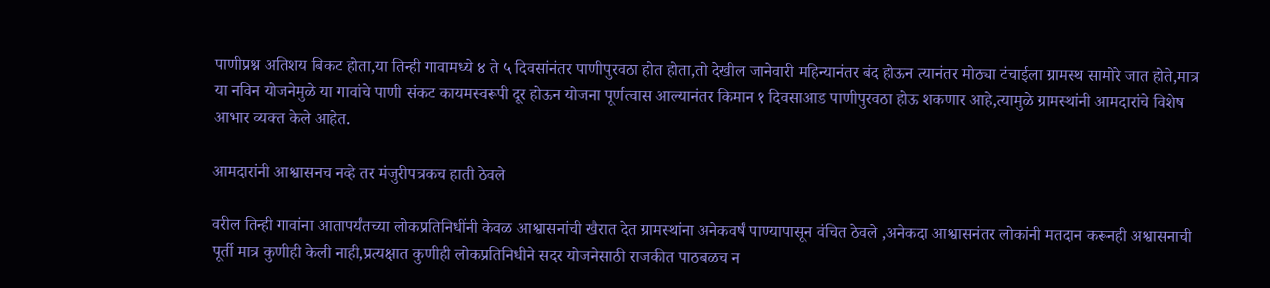पाणीप्रश्न अतिशय बिकट होता,या तिन्ही गावामध्ये ४ ते ५ दिवसांनंतर पाणीपुरवठा होत होता,तो देखील जानेवारी महिन्यानंतर बंद होऊन त्यानंतर मोठ्या टंचाईला ग्रामस्थ सामोरे जात होते,मात्र या नविन योजनेमुळे या गावांचे पाणी संकट कायमस्वरूपी दूर होऊन योजना पूर्णत्वास आल्यानंतर किमान १ दिवसाआड पाणीपुरवठा होऊ शकणार आहे,त्यामुळे ग्रामस्थांनी आमदारांचे विशेष आभार व्यक्त केले आहेत.

आमदारांनी आश्वासनच नव्हे तर मंजुरीपत्रकच हाती ठेवले

वरील तिन्ही गावांना आतापर्यंतच्या लोकप्रतिनिधींनी केवळ आश्वासनांची खैरात देत ग्रामस्थांना अनेकवर्षं पाण्यापासून वंचित ठेवले ,अनेकदा आश्वासनंतर लोकांनी मतदान करूनही अश्वासनाची पूर्ती मात्र कुणीही केली नाही,प्रत्यक्षात कुणीही लोकप्रतिनिधीने सदर योजनेसाठी राजकीत पाठबळच न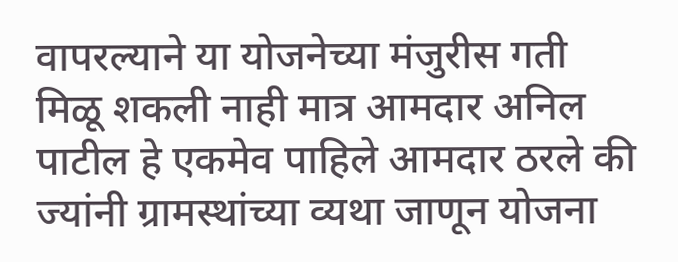वापरल्याने या योजनेच्या मंजुरीस गती मिळू शकली नाही मात्र आमदार अनिल पाटील हे एकमेव पाहिले आमदार ठरले की ज्यांनी ग्रामस्थांच्या व्यथा जाणून योजना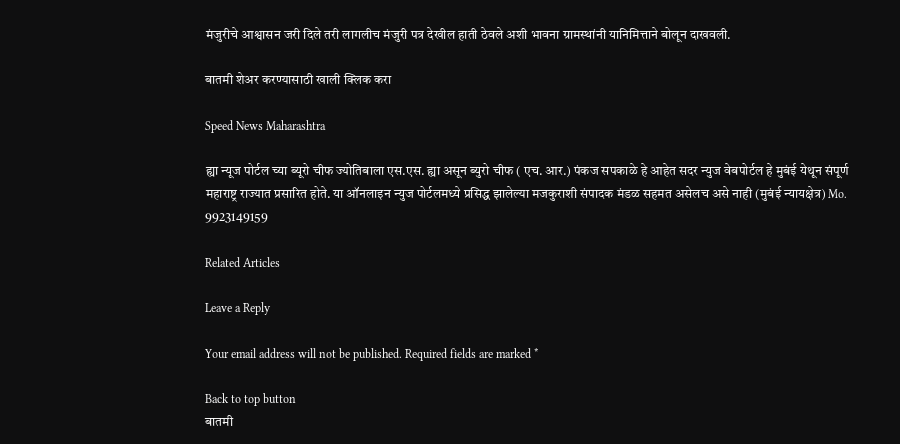मंजुरीचे आश्वासन जरी दिले तरी लागलीच मंजुरी पत्र देखील हाती ठेवले अशी भावना ग्रामस्थांनी यानिमित्ताने बोलून दाखवली.

बातमी शेअर करण्यासाठी खाली क्लिक करा

Speed News Maharashtra

ह्या न्यूज पोर्टल च्या ब्यूरो चीफ ज्योतिबाला एस.एस. ह्या असून ब्युरो चीफ ( एच. आर.) पंकज सपकाळे हे आहेत सदर न्युज वेबपोर्टल हे मुबंई येथून संपूर्ण महाराष्ट्र राज्यात प्रसारित होते. या ऑनलाइन न्युज पोर्टलमध्ये प्रसिद्ध झालेल्या मजकुराशी संपादक मंडळ सहमत असेलच असे नाही (मुबंई न्यायक्षेत्र) Mo. 9923149159

Related Articles

Leave a Reply

Your email address will not be published. Required fields are marked *

Back to top button
बातमी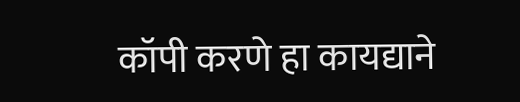कॉपी करणे हा कायद्याने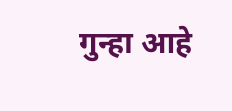गुन्हा आहे